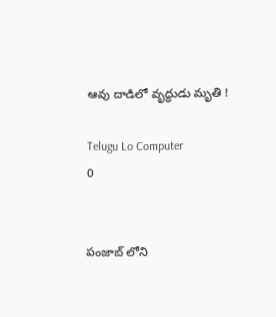ఆవు దాడిలో వృద్ధుడు మృతి !

Telugu Lo Computer
0


పంజాబ్ లోని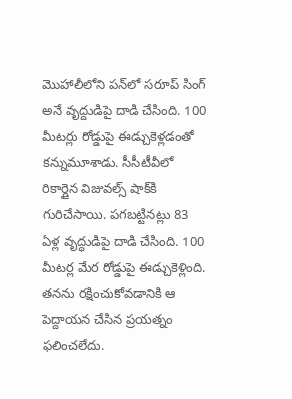మొహాలీలోని పన్‌లో సరూప్ సింగ్‌ అనే వృద్దుడిపై దాడి చేసింది. 100 మీటర్లు రోడ్డుపై ఈడ్చుకెళ్లడంతో కన్నుమూశాడు. సీసీటీవీలో రికార్డైన విజువల్స్ షాక్‌కి గురిచేసాయి. పగబట్టినట్లు 83 ఏళ్ల వృద్ధుడిపై దాడి చేసింది. 100 మీటర్ల మేర రోడ్డుపై ఈడ్చుకెళ్లింది. తనను రక్షించుకోవడానికి ఆ పెద్దాయన చేసిన ప్రయత్నం ఫలించలేదు.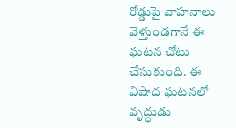రోడ్డుపై వాహనాలు వెళ్తుండగానే ఈ ఘటన చోటు చేసుకుంది. ఈ విషాద ఘటనలో వృద్ధుడు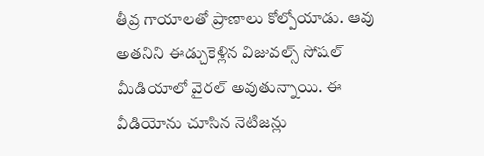తీవ్ర గాయాలతో ప్రాణాలు కోల్పోయాడు. ఆవు అతనిని ఈడ్చుకెళ్లిన విజువల్స్ సోషల్ మీడియాలో వైరల్ అవుతున్నాయి. ఈ వీడియోను చూసిన నెటిజన్లు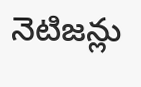నెటిజన్లు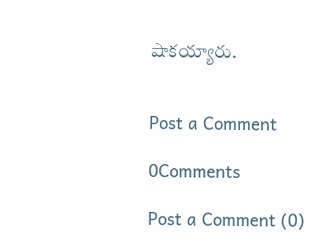షాకయ్యారు.


Post a Comment

0Comments

Post a Comment (0)